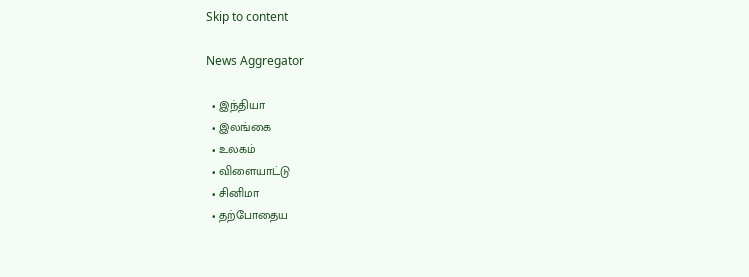Skip to content

News Aggregator

  • இந்தியா
  • இலங்கை
  • உலகம்
  • விளையாட்டு
  • சினிமா
  • தற்போதைய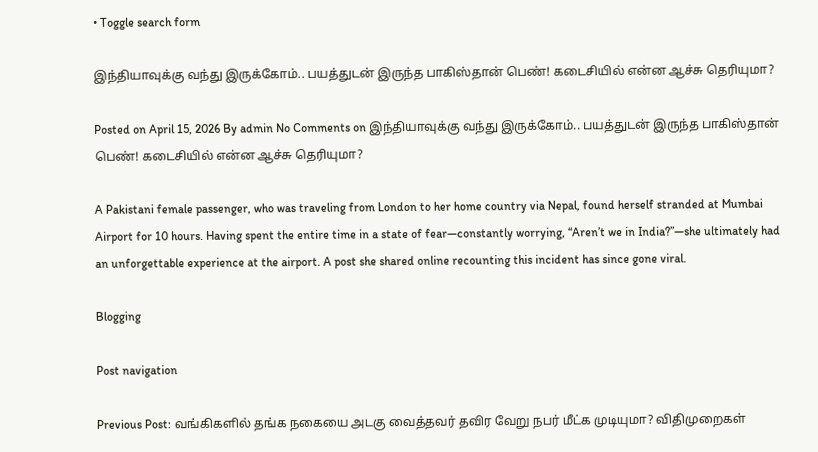• Toggle search form

இந்தியாவுக்கு வந்து இருக்கோம்.. பயத்துடன் இருந்த பாகிஸ்தான் பெண்! கடைசியில் என்ன ஆச்சு தெரியுமா?

Posted on April 15, 2026 By admin No Comments on இந்தியாவுக்கு வந்து இருக்கோம்.. பயத்துடன் இருந்த பாகிஸ்தான் பெண்! கடைசியில் என்ன ஆச்சு தெரியுமா?

A Pakistani female passenger, who was traveling from London to her home country via Nepal, found herself stranded at Mumbai Airport for 10 hours. Having spent the entire time in a state of fear—constantly worrying, “Aren’t we in India?”—she ultimately had an unforgettable experience at the airport. A post she shared online recounting this incident has since gone viral.

Blogging

Post navigation

Previous Post: வங்கிகளில் தங்க நகையை அடகு வைத்தவர் தவிர வேறு நபர் மீட்க முடியுமா? விதிமுறைகள்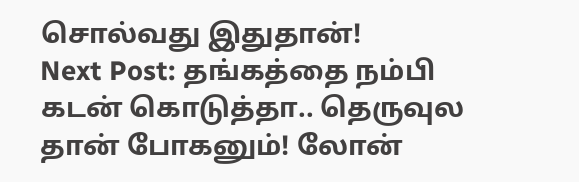சொல்வது இதுதான்!
Next Post: தங்கத்தை நம்பி கடன் கொடுத்தா.. தெருவுல தான் போகனும்! லோன்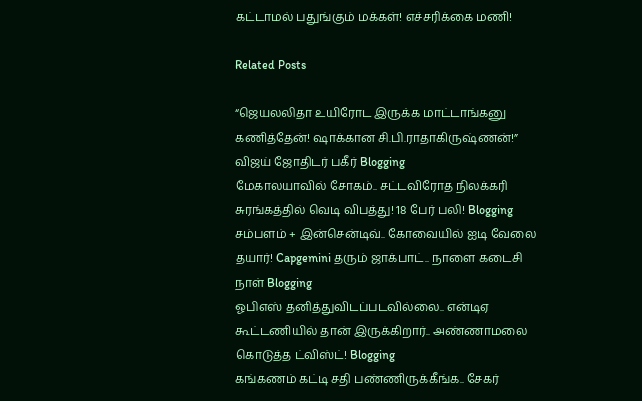கட்டாமல் பதுங்கும் மக்கள்! எச்சரிக்கை மணி!

Related Posts

“ஜெயலலிதா உயிரோட இருக்க மாட்டாங்கனு கணித்தேன்! ஷாக்கான சி.பி.ராதாகிருஷ்ணன்!” விஜய் ஜோதிடர் பகீர் Blogging
மேகாலயாவில் சோகம்.. சட்டவிரோத நிலக்கரி சுரங்கத்தில் வெடி விபத்து! 18 பேர் பலி! Blogging
சம்பளம் + இன்சென்டிவ்.. கோவையில் ஐடி வேலை தயார்! Capgemini தரும் ஜாக்பாட்.. நாளை கடைசி நாள் Blogging
ஓபிஎஸ் தனித்துவிடப்படவில்லை.. என்டிஏ கூட்டணியில் தான் இருக்கிறார்.. அண்ணாமலை கொடுத்த ட்விஸ்ட்! Blogging
கங்கணம் கட்டி சதி பண்ணிருக்கீங்க.. சேகர்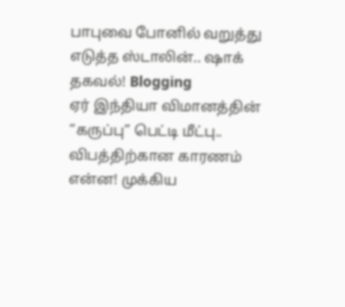பாபுவை போனில் வறுத்து எடுத்த ஸ்டாலின்.. ஷாக் தகவல்! Blogging
ஏர் இந்தியா விமானத்தின் “கருப்பு” பெட்டி மீட்பு.. விபத்திற்கான காரணம் என்ன! முக்கிய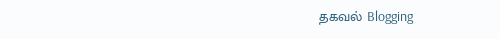தகவல் Blogging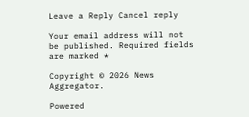Leave a Reply Cancel reply

Your email address will not be published. Required fields are marked *

Copyright © 2026 News Aggregator.

Powered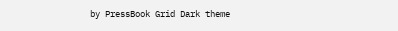by PressBook Grid Dark theme